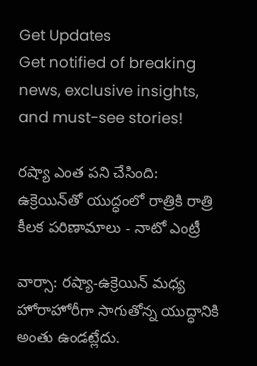Get Updates
Get notified of breaking news, exclusive insights, and must-see stories!

రష్యా ఎంత పని చేసింది: ఉక్రెయిన్‌తో యుద్ధంలో రాత్రికి రాత్రి కీలక పరిణామాలు - నాటో ఎంట్రీ

వార్సా: రష్యా-ఉక్రెయిన్ మధ్య హోరాహోరీగా సాగుతోన్న యుద్ధానికి అంతు ఉండట్లేదు.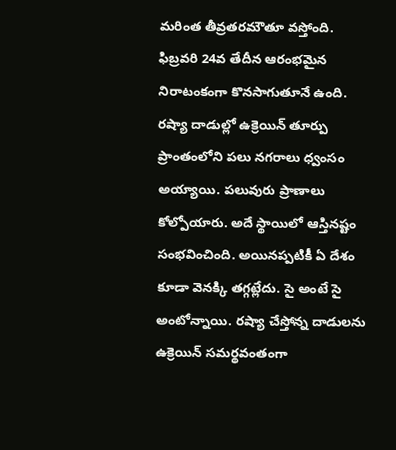మరింత తీవ్రతరమౌతూ వస్తోంది. ఫిబ్రవరి 24వ తేదీన ఆరంభమైన నిరాటంకంగా కొనసాగుతూనే ఉంది. రష్యా దాడుల్లో ఉక్రెయిన్ తూర్పు ప్రాంతంలోని పలు నగరాలు ధ్వంసం అయ్యాయి. పలువురు ప్రాణాలు కోల్పోయారు. అదే స్థాయిలో ఆస్తినష్టం సంభవించింది. అయినప్పటికీ ఏ దేశం కూడా వెనక్కి తగ్గట్లేదు. సై అంటే సై అంటోన్నాయి. రష్యా చేస్తోన్న దాడులను ఉక్రెయిన్ సమర్థవంతంగా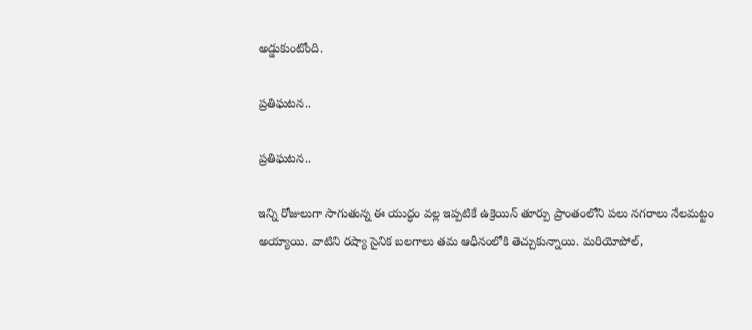అడ్డుకుంటోంది.

ప్రతిఘటన..

ప్రతిఘటన..

ఇన్ని రోజులుగా సాగుతున్న ఈ యుద్ధం వల్ల ఇప్పటికే ఉక్రెయిన్ తూర్పు ప్రాంతంలోని పలు నగరాలు నేలమట్టం అయ్యాయి. వాటిని రష్యా సైనిక బలగాలు తమ ఆధీనంలోకి తెచ్చుకున్నాయి. మరియోపోల్,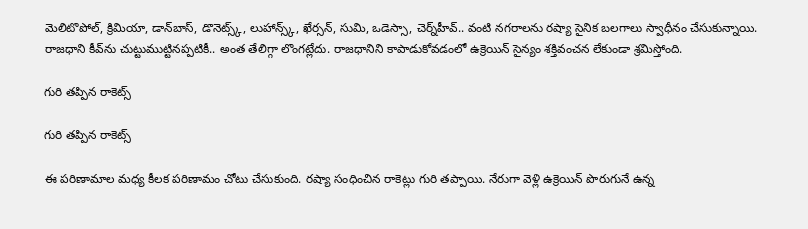మెలిటొపోల్, క్రిమియా, డాన్‌బాస్, డొనెట్స్క్, లుహాన్స్క్, ఖేర్సన్, సుమి, ఒడెస్సా, చెర్న్‌హీవ్.. వంటి నగరాలను రష్యా సైనిక బలగాలు స్వాధీనం చేసుకున్నాయి. రాజధాని కీవ్‌ను చుట్టుముట్టినప్పటికీ.. అంత తేలిగ్గా లొంగట్లేదు. రాజధానిని కాపాడుకోవడంలో ఉక్రెయిన్ సైన్యం శక్తివంచన లేకుండా శ్రమిస్తోంది.

గురి తప్పిన రాకెట్స్

గురి తప్పిన రాకెట్స్

ఈ పరిణామాల మధ్య కీలక పరిణామం చోటు చేసుకుంది. రష్యా సంధించిన రాకెట్లు గురి తప్పాయి. నేరుగా వెళ్లి ఉక్రెయిన్ పొరుగునే ఉన్న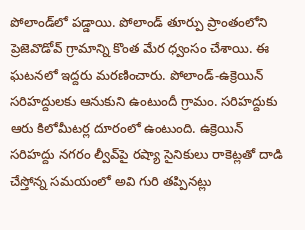పోలాండ్‌లో పడ్డాయి. పోలాండ్ తూర్పు ప్రాంతంలోని ప్రెజెవొడోవ్‌ గ్రామాన్ని కొంత మేర ధ్వంసం చేశాయి. ఈ ఘటనలో ఇద్దరు మరణించారు. పోలాండ్-ఉక్రెయిన్ సరిహద్దులకు ఆనుకుని ఉంటుందీ గ్రామం. సరిహద్దుకు ఆరు కిలోమీటర్ల దూరంలో ఉంటుంది. ఉక్రెయిన్‌ సరిహద్దు నగరం ల్వీవ్‌పై రష్యా సైనికులు రాకెట్లతో దాడి చేస్తోన్న సమయంలో అవి గురి తప్పినట్లు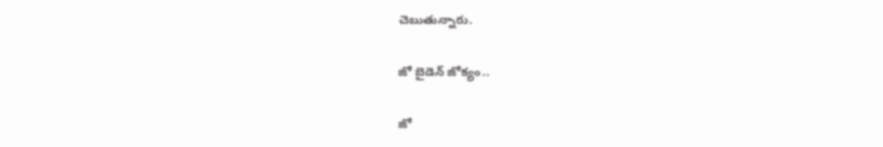చెబుతున్నారు.

జో బైడెన్ జోక్యం..

జో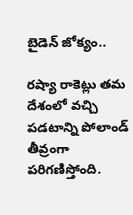బైడెన్ జోక్యం..

రష్యా రాకెట్లు తమ దేశంలో వచ్చి పడటాన్ని పోలాండ్ తీవ్రంగా పరిగణిస్తోంది.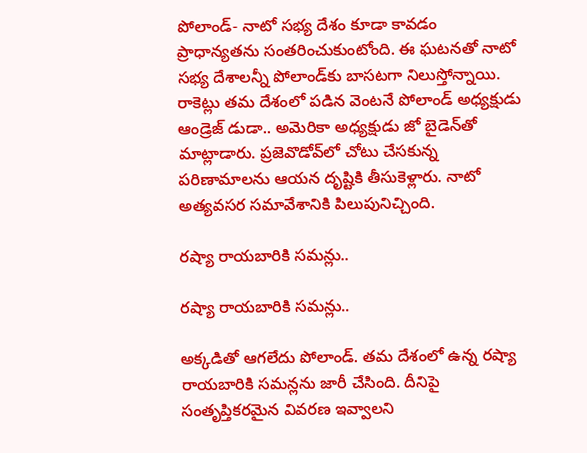పోలాండ్- నాటో సభ్య దేశం కూడా కావడం ప్రాధాన్యతను సంతరించుకుంటోంది. ఈ ఘటనతో నాటో సభ్య దేశాలన్నీ పోలాండ్‌కు బాసటగా నిలుస్తోన్నాయి. రాకెట్లు తమ దేశంలో పడిన వెంటనే పోలాండ్ అధ్యక్షుడు ఆండ్రెజ్ డుడా.. అమెరికా అధ్యక్షుడు జో బైడెన్‌తో మాట్లాడారు. ప్రజెవొడోవ్‌లో చోటు చేసకున్న పరిణామాలను ఆయన దృష్టికి తీసుకెళ్లారు. నాటో అత్యవసర సమావేశానికి పిలుపునిచ్చింది.

రష్యా రాయబారికి సమన్లు..

రష్యా రాయబారికి సమన్లు..

అక్కడితో ఆగలేదు పోలాండ్. తమ దేశంలో ఉన్న రష్యా రాయబారికి సమన్లను జారీ చేసింది. దీనిపై సంతృప్తికరమైన వివరణ ఇవ్వాలని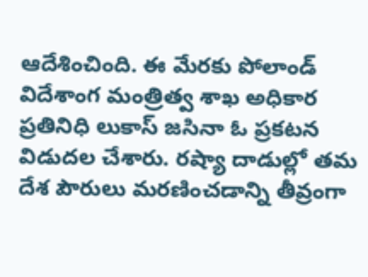ఆదేశించింది. ఈ మేరకు పోలాండ్ విదేశాంగ మంత్రిత్వ శాఖ అధికార ప్రతినిధి లుకాస్ జసినా ఓ ప్రకటన విడుదల చేశారు. రష్యా దాడుల్లో తమ దేశ పౌరులు మరణించడాన్ని తీవ్రంగా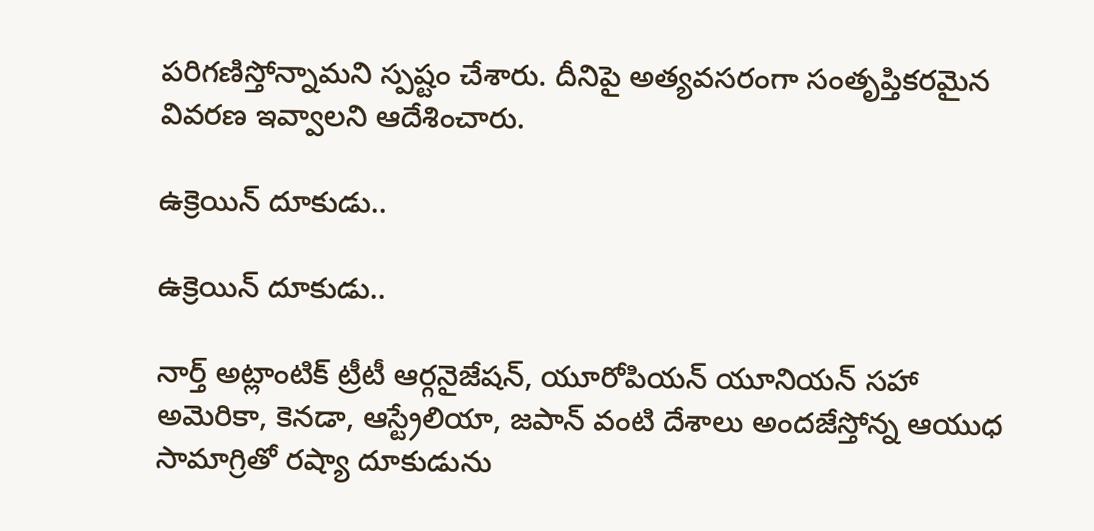పరిగణిస్తోన్నామని స్పష్టం చేశారు. దీనిపై అత్యవసరంగా సంతృప్తికరమైన వివరణ ఇవ్వాలని ఆదేశించారు.

ఉక్రెయిన్ దూకుడు..

ఉక్రెయిన్ దూకుడు..

నార్త్ అట్లాంటిక్ ట్రీటీ ఆర్గనైజేషన్, యూరోపియన్ యూనియన్ సహా అమెరికా, కెనడా, ఆస్ట్రేలియా, జపాన్ వంటి దేశాలు అందజేస్తోన్న ఆయుధ సామాగ్రితో రష్యా దూకుడును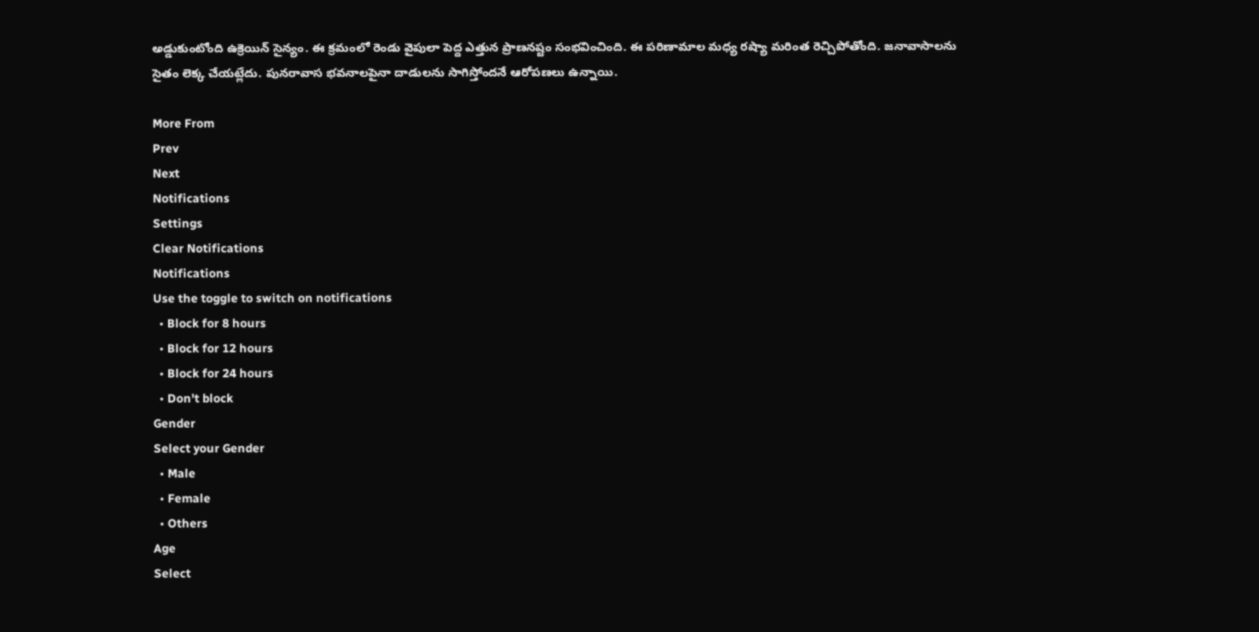అడ్డుకుంటోంది ఉక్రెయిన్ సైన్యం. ఈ క్రమంలో రెండు వైపులా పెద్ద ఎత్తున ప్రాణనష్టం సంభవించింది. ఈ పరిణామాల మధ్య రష్యా మరింత రెచ్చిపోతోంది. జనావాసాలను సైతం లెక్క చేయట్లేదు. పునరావాస భవనాలపైనా దాడులను సాగిస్తోందనే ఆరోపణలు ఉన్నాయి.

More From
Prev
Next
Notifications
Settings
Clear Notifications
Notifications
Use the toggle to switch on notifications
  • Block for 8 hours
  • Block for 12 hours
  • Block for 24 hours
  • Don't block
Gender
Select your Gender
  • Male
  • Female
  • Others
Age
Select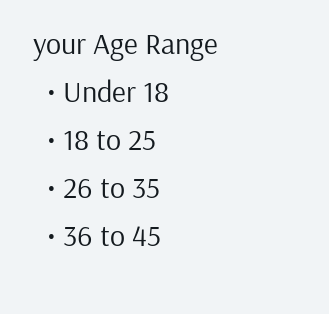your Age Range
  • Under 18
  • 18 to 25
  • 26 to 35
  • 36 to 45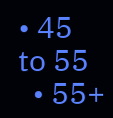• 45 to 55
  • 55+